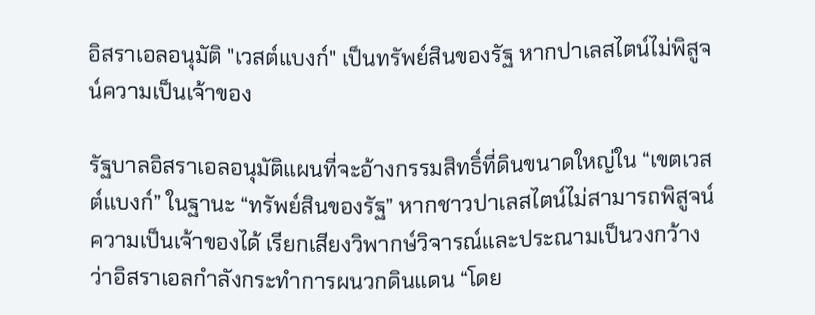อิสราเอลอนุมัติ "เวสต์แบงก์" เป็นทรัพย์สินของรัฐ หากปาเลสไตน์ไม่พิสูจน์ความเป็นเจ้าของ

รัฐบาลอิสราเอลอนุมัติแผนที่จะอ้างกรรมสิทธิ์ที่ดินขนาดใหญ่ใน “เขตเวสต์แบงก์” ในฐานะ “ทรัพย์สินของรัฐ” หากชาวปาเลสไตน์ไม่สามารถพิสูจน์ความเป็นเจ้าของได้ เรียกเสียงวิพากษ์วิจารณ์และประณามเป็นวงกว้างว่าอิสราเอลกำลังกระทำการผนวกดินแดน “โดย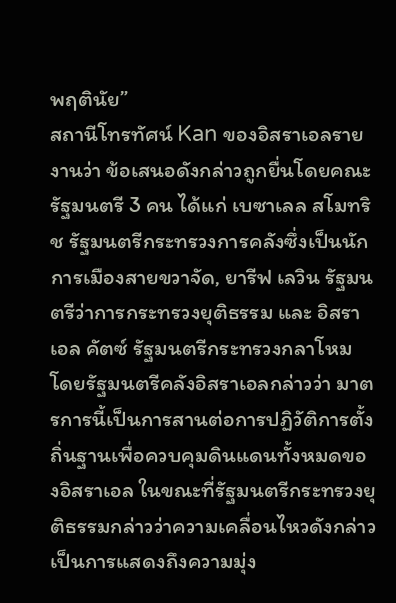พฤตินัย”
สถานีโทรทัศน์ Kan ของอิสราเอลรายงานว่า ข้อเสนอดังกล่าวถูกยื่นโดยคณะรัฐมนตรี 3 คน ได้แก่ เบซาเลล สโมทริช รัฐมนตรีกระทรวงการคลังซึ่งเป็นนักการเมืองสายขวาจัด, ยารีฟ เลวิน รัฐมนตรีว่าการกระทรวงยุติธรรม และ อิสราเอล คัตซ์ รัฐมนตรีกระทรวงกลาโหม
โดยรัฐมนตรีคลังอิสราเอลกล่าวว่า มาตรการนี้เป็นการสานต่อการปฏิวัติการตั้งถิ่นฐานเพื่อควบคุมดินแดนทั้งหมดของอิสราเอล ในขณะที่รัฐมนตรีกระทรวงยุติธรรมกล่าวว่าความเคลื่อนไหวดังกล่าวเป็นการแสดงถึงความมุ่ง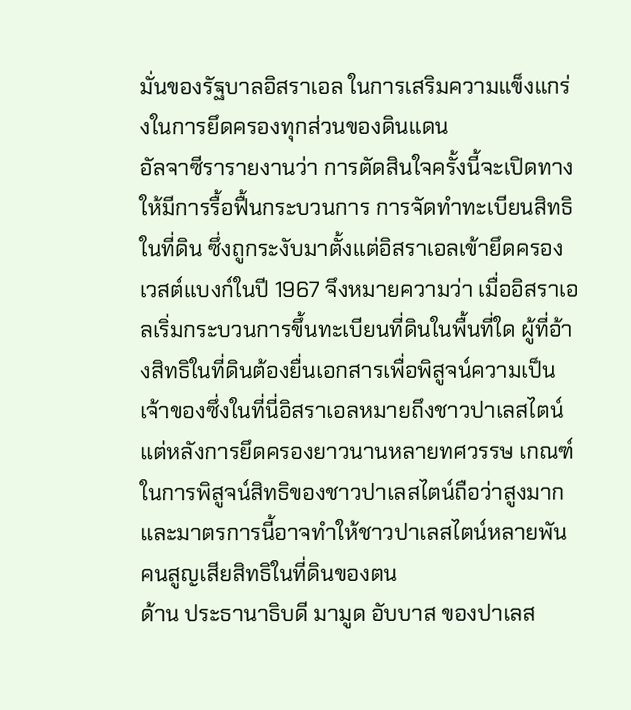มั่นของรัฐบาลอิสราเอล ในการเสริมความแข็งแกร่งในการยึดครองทุกส่วนของดินแดน
อัลจาซีรารายงานว่า การตัดสินใจครั้งนี้จะเปิดทางให้มีการรื้อฟื้นกระบวนการ การจัดทำทะเบียนสิทธิในที่ดิน ซึ่งถูกระงับมาตั้งแต่อิสราเอลเข้ายึดครองเวสต์แบงก์ในปี 1967 จึงหมายความว่า เมื่ออิสราเอลเริ่มกระบวนการขึ้นทะเบียนที่ดินในพื้นที่ใด ผู้ที่อ้างสิทธิในที่ดินต้องยื่นเอกสารเพื่อพิสูจน์ความเป็นเจ้าของซึ่งในที่นี่อิสราเอลหมายถึงชาวปาเลสไตน์ แต่หลังการยึดครองยาวนานหลายทศวรรษ เกณฑ์ในการพิสูจน์สิทธิของชาวปาเลสไตน์ถือว่าสูงมาก และมาตรการนี้อาจทำให้ชาวปาเลสไตน์หลายพันคนสูญเสียสิทธิในที่ดินของตน
ด้าน ประธานาธิบดี มามูด อับบาส ของปาเลส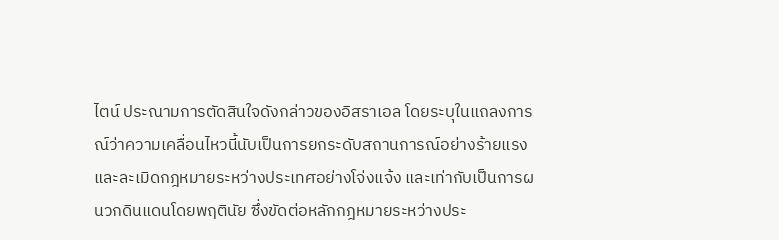ไตน์ ประณามการตัดสินใจดังกล่าวของอิสราเอล โดยระบุในแถลงการณ์ว่าความเคลื่อนไหวนี้นับเป็นการยกระดับสถานการณ์อย่างร้ายแรงและละเมิดกฎหมายระหว่างประเทศอย่างโจ่งแจ้ง และเท่ากับเป็นการผนวกดินแดนโดยพฤตินัย ซึ่งขัดต่อหลักกฎหมายระหว่างประ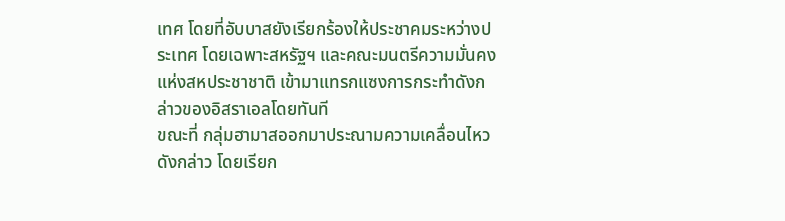เทศ โดยที่อับบาสยังเรียกร้องให้ประชาคมระหว่างประเทศ โดยเฉพาะสหรัฐฯ และคณะมนตรีความมั่นคงแห่งสหประชาชาติ เข้ามาแทรกแซงการกระทำดังกล่าวของอิสราเอลโดยทันที
ขณะที่ กลุ่มฮามาสออกมาประณามความเคลื่อนไหวดังกล่าว โดยเรียก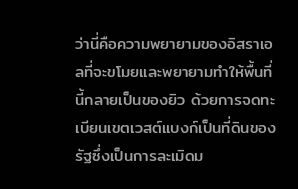ว่านี่คือความพยายามของอิสราเอลที่จะขโมยและพยายามทำให้พื้นที่นี้กลายเป็นของยิว ด้วยการจดทะเบียนเขตเวสต์แบงก์เป็นที่ดินของรัฐซึ่งเป็นการละเมิดม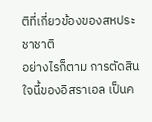ติที่เกี่ยวข้องของสหประชาชาติ
อย่างไรก็ตาม การตัดสินใจนี้ของอิสราเอล เป็นค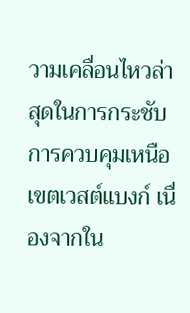วามเคลื่อนไหวล่าสุดในการกระชับการควบคุมเหนือเขตเวสต์แบงก์ เนื่องจากใน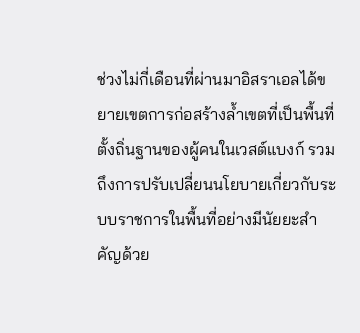ช่วงไม่กี่เดือนที่ผ่านมาอิสราเอลได้ขยายเขตการก่อสร้างล้ำเขตที่เป็นพื้นที่ตั้งถิ่นฐานของผู้คนในเวสต์แบงก์ รวมถึงการปรับเปลี่ยนนโยบายเกี่ยวกับระบบราชการในพื้นที่อย่างมีนัยยะสำคัญด้วย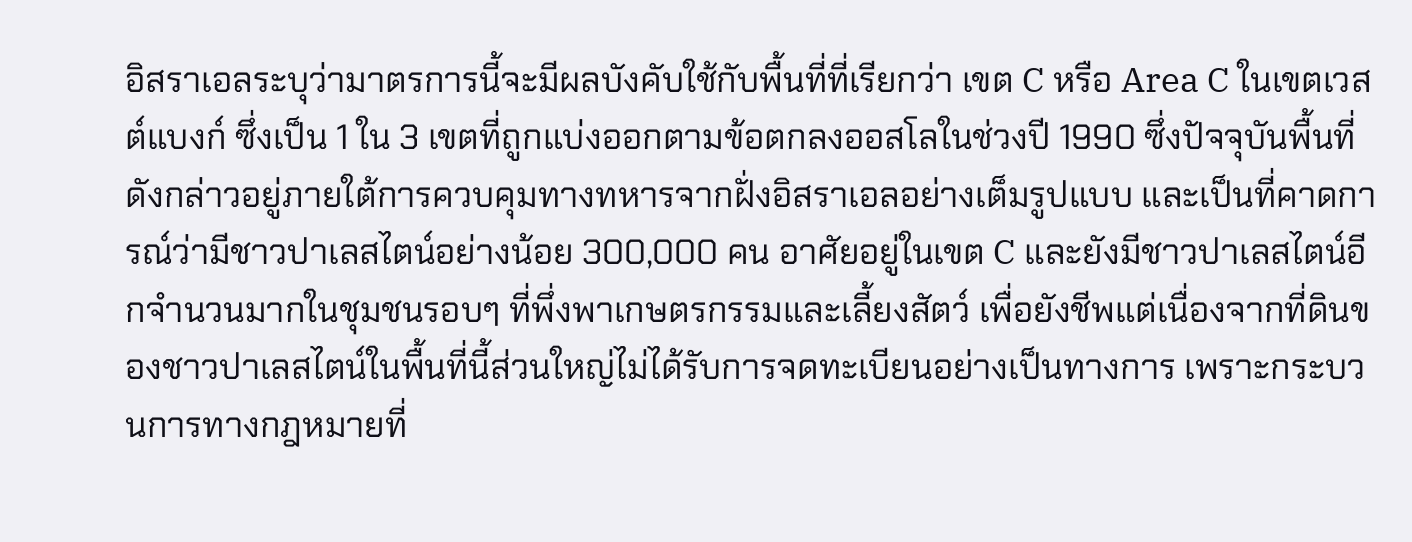อิสราเอลระบุว่ามาตรการนี้จะมีผลบังคับใช้กับพื้นที่ที่เรียกว่า เขต C หรือ Area C ในเขตเวสต์แบงก์ ซึ่งเป็น 1 ใน 3 เขตที่ถูกแบ่งออกตามข้อตกลงออสโลในช่วงปี 1990 ซึ่งปัจจุบันพื้นที่ดังกล่าวอยู่ภายใต้การควบคุมทางทหารจากฝั่งอิสราเอลอย่างเต็มรูปแบบ และเป็นที่คาดการณ์ว่ามีชาวปาเลสไตน์อย่างน้อย 300,000 คน อาศัยอยู่ในเขต C และยังมีชาวปาเลสไตน์อีกจำนวนมากในชุมชนรอบๆ ที่พึ่งพาเกษตรกรรมและเลี้ยงสัตว์ เพื่อยังชีพแต่เนื่องจากที่ดินของชาวปาเลสไตน์ในพื้นที่นี้ส่วนใหญ่ไม่ได้รับการจดทะเบียนอย่างเป็นทางการ เพราะกระบวนการทางกฎหมายที่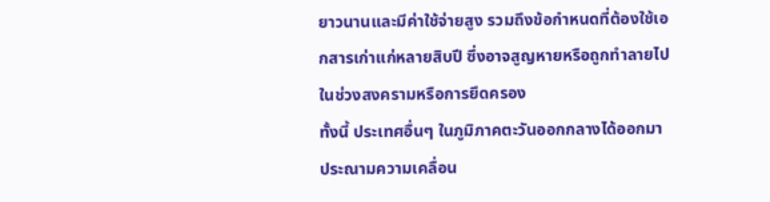ยาวนานและมีค่าใช้จ่ายสูง รวมถึงข้อกำหนดที่ต้องใช้เอกสารเก่าแก่หลายสิบปี ซึ่งอาจสูญหายหรือถูกทำลายไปในช่วงสงครามหรือการยึดครอง
ทั้งนี้ ประเทศอื่นๆ ในภูมิภาคตะวันออกกลางได้ออกมาประณามความเคลื่อน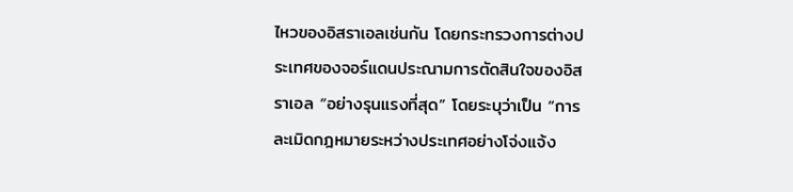ไหวของอิสราเอลเช่นกัน โดยกระทรวงการต่างประเทศของจอร์แดนประณามการตัดสินใจของอิสราเอล “อย่างรุนแรงที่สุด” โดยระบุว่าเป็น “การละเมิดกฎหมายระหว่างประเทศอย่างโจ่งแจ้ง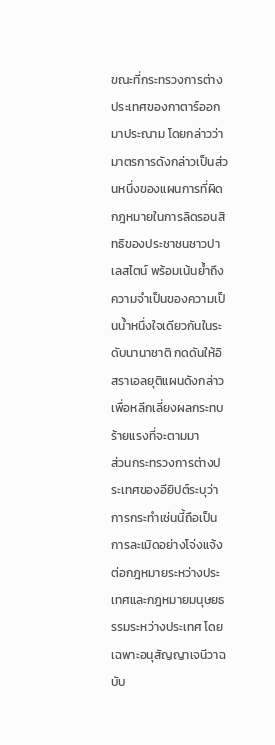ขณะที่กระทรวงการต่างประเทศของกาตาร์ออกมาประณาม โดยกล่าวว่ามาตรการดังกล่าวเป็นส่วนหนึ่งของแผนการที่ผิดกฎหมายในการลิดรอนสิทธิของประชาชนชาวปาเลสไตน์ พร้อมเน้นย้ำถึงความจำเป็นของความเป็นน้ำหนึ่งใจเดียวกันในระดับนานาชาติ กดดันให้อิสราเอลยุติแผนดังกล่าวเพื่อหลีกเลี่ยงผลกระทบร้ายแรงที่จะตามมา
ส่วนกระทรวงการต่างประเทศของอียิปต์ระบุว่า การกระทำเช่นนี้ถือเป็นการละเมิดอย่างโจ่งแจ้งต่อกฎหมายระหว่างประเทศและกฎหมายมนุษยธรรมระหว่างประเทศ โดยเฉพาะอนุสัญญาเจนีวาฉบับ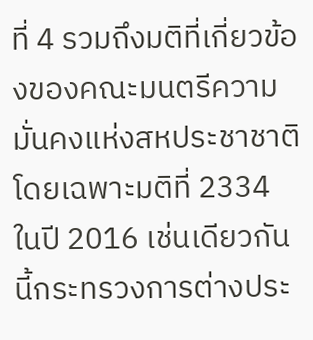ที่ 4 รวมถึงมติที่เกี่ยวข้องของคณะมนตรีความมั่นคงแห่งสหประชาชาติ โดยเฉพาะมติที่ 2334 ในปี 2016 เช่นเดียวกันนี้กระทรวงการต่างประ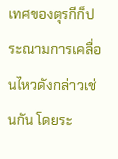เทศของตุรกีก็ประณามการเคลื่อนไหวดังกล่าวเช่นกัน โดยระ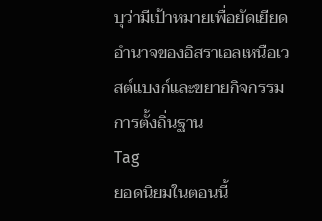บุว่ามีเป้าหมายเพื่อยัดเยียดอำนาจของอิสราเอลเหนือเวสต์แบงก์และขยายกิจกรรมการตั้งถิ่นฐาน
Tag
ยอดนิยมในตอนนี้